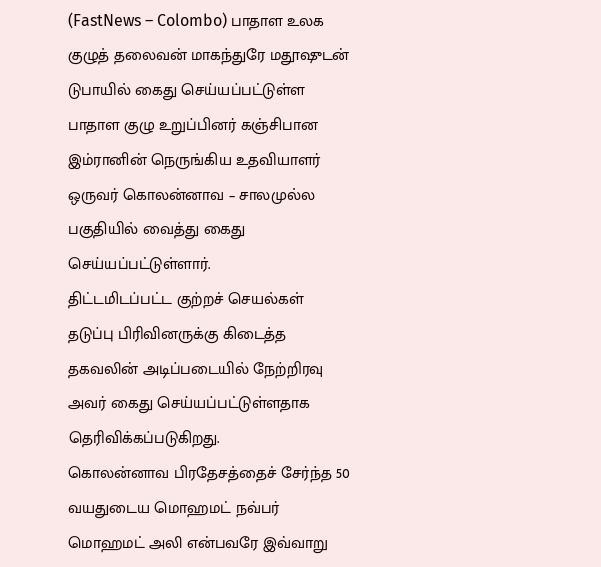(FastNews – Colombo) பாதாள உலக குழுத் தலைவன் மாகந்துரே மதூஷுடன் டுபாயில் கைது செய்யப்பட்டுள்ள பாதாள குழு உறுப்பினர் கஞ்சிபான இம்ரானின் நெருங்கிய உதவியாளர் ஒருவர் கொலன்னாவ – சாலமுல்ல பகுதியில் வைத்து கைது செய்யப்பட்டுள்ளார்.
திட்டமிடப்பட்ட குற்றச் செயல்கள் தடுப்பு பிரிவினருக்கு கிடைத்த தகவலின் அடிப்படையில் நேற்றிரவு அவர் கைது செய்யப்பட்டுள்ளதாக தெரிவிக்கப்படுகிறது.
கொலன்னாவ பிரதேசத்தைச் சேர்ந்த 50 வயதுடைய மொஹமட் நவ்பர் மொஹமட் அலி என்பவரே இவ்வாறு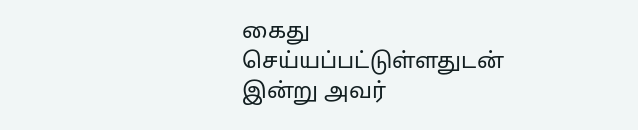கைது செய்யப்பட்டுள்ளதுடன் இன்று அவர்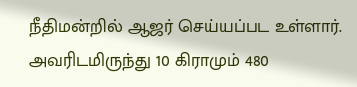நீதிமன்றில் ஆஜர் செய்யப்பட உள்ளார்.
அவரிடமிருந்து 10 கிராமும் 480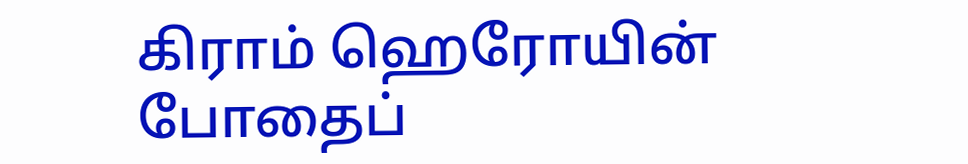கிராம் ஹெரோயின் போதைப்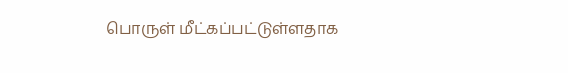பொருள் மீட்கப்பட்டுள்ளதாக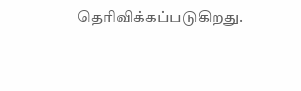தெரிவிக்கப்படுகிறது.